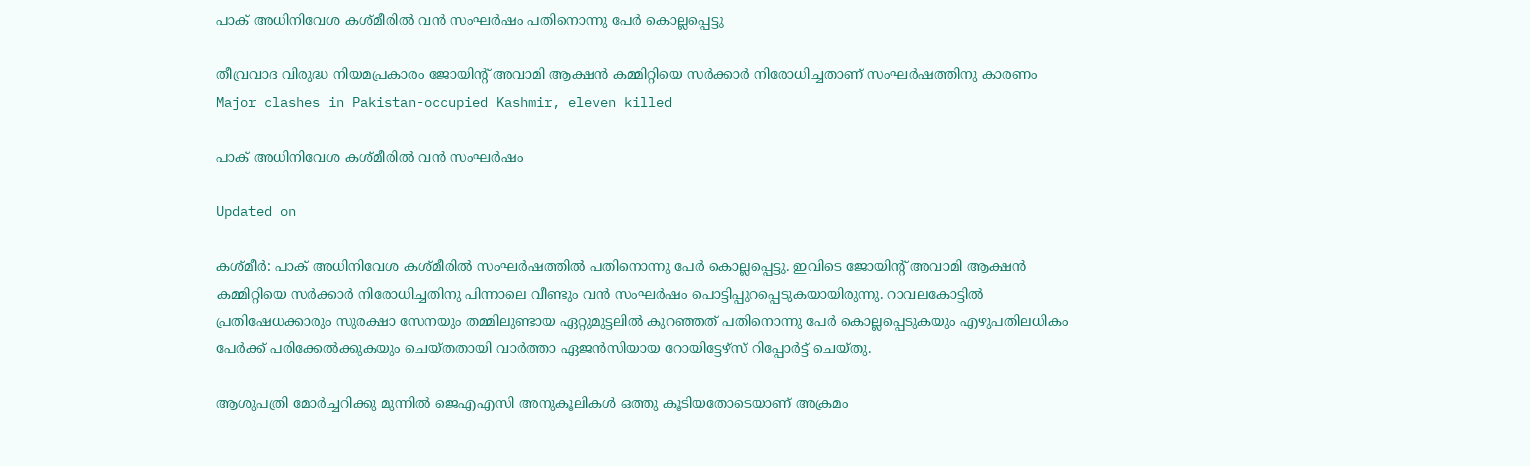പാക് അധിനിവേശ കശ്മീരിൽ വൻ സംഘർഷം പതിനൊന്നു പേർ കൊല്ലപ്പെട്ടു

തീവ്രവാദ വിരുദ്ധ നിയമപ്രകാരം ജോയിന്‍റ് അവാമി ആക്ഷൻ കമ്മിറ്റിയെ സർക്കാർ നിരോധിച്ചതാണ് സംഘർഷത്തിനു കാരണം
Major clashes in Pakistan-occupied Kashmir, eleven killed

പാക് അധിനിവേശ കശ്മീരിൽ വൻ സംഘർഷം

Updated on

കശ്മീർ: പാക് അധിനിവേശ കശ്മീരിൽ സംഘർഷത്തിൽ പതിനൊന്നു പേർ കൊല്ലപ്പെട്ടു. ഇവിടെ ജോയിന്‍റ് അവാമി ആക്ഷൻ കമ്മിറ്റിയെ സർക്കാർ നിരോധിച്ചതിനു പിന്നാലെ വീണ്ടും വൻ സംഘർഷം പൊട്ടിപ്പുറപ്പെടുകയായിരുന്നു. റാവലകോട്ടിൽ പ്രതിഷേധക്കാരും സുരക്ഷാ സേനയും തമ്മിലുണ്ടായ ഏറ്റുമുട്ടലിൽ കുറഞ്ഞത് പതിനൊന്നു പേർ കൊല്ലപ്പെടുകയും എഴുപതിലധികം പേർക്ക് പരിക്കേൽക്കുകയും ചെയ്തതായി വാർത്താ ഏജൻസിയായ റോയിട്ടേഴ്സ് റിപ്പോർട്ട് ചെയ്തു.

ആശുപത്രി മോർച്ചറിക്കു മുന്നിൽ ജെഎഎസി അനുകൂലികൾ ഒത്തു കൂടിയതോടെയാണ് അക്രമം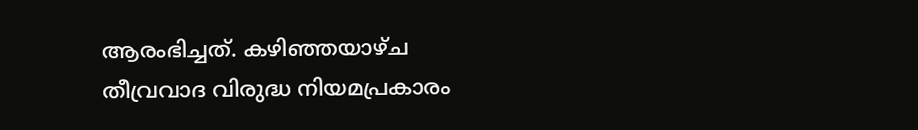ആരംഭിച്ചത്. കഴിഞ്ഞയാഴ്ച തീവ്രവാദ വിരുദ്ധ നിയമപ്രകാരം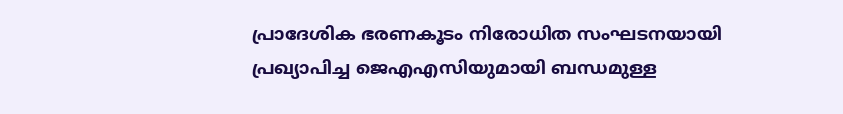പ്രാദേശിക ഭരണകൂടം നിരോധിത സംഘടനയായി പ്രഖ്യാപിച്ച ജെഎഎസിയുമായി ബന്ധമുള്ള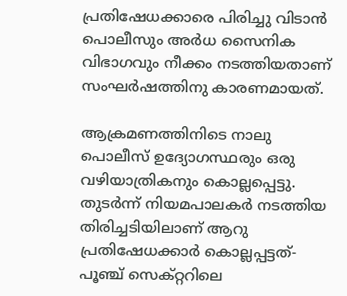പ്രതിഷേധക്കാരെ പിരിച്ചു വിടാൻ പൊലീസും അർധ സൈനിക വിഭാഗവും നീക്കം നടത്തിയതാണ് സംഘർഷത്തിനു കാരണമായത്.

ആക്രമണത്തിനിടെ നാലു പൊലീസ് ഉദ്യോഗസ്ഥരും ഒരു വഴിയാത്രികനും കൊല്ലപ്പെട്ടു. തുടർന്ന് നിയമപാലകർ നടത്തിയ തിരിച്ചടിയിലാണ് ആറു പ്രതിഷേധക്കാർ കൊല്ലപ്പട്ടത്-പൂഞ്ച് സെക്റ്ററിലെ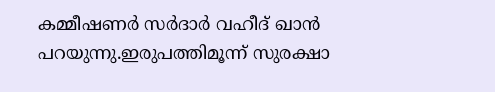കമ്മീഷണർ സർദാർ വഹീദ് ഖാൻ പറയുന്നു.ഇരുപത്തിമൂന്ന് സുരക്ഷാ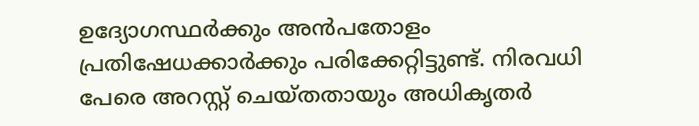ഉദ്യോഗസ്ഥർക്കും അൻപതോളം പ്രതിഷേധക്കാർക്കും പരിക്കേറ്റിട്ടുണ്ട്. നിരവധി പേരെ അറസ്റ്റ് ചെയ്തതായും അധികൃതർ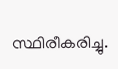സ്ഥിരീകരിച്ചു.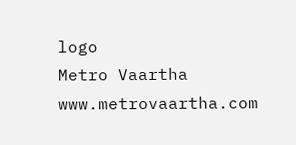logo
Metro Vaartha
www.metrovaartha.com